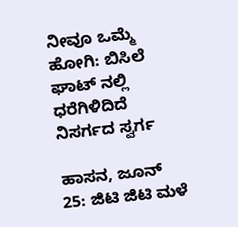ನೀವೂ ಒಮ್ಮೆ ಹೋಗಿ: ಬಿಸಿಲೆ ಘಾಟ್ ನಲ್ಲಿ ಧರೆಗಿಳಿದಿದೆ ನಿಸರ್ಗದ ಸ್ವರ್ಗ

ಹಾಸನ, ಜೂನ್ 25: ಜಿಟಿ ಜಿಟಿ ಮಳೆ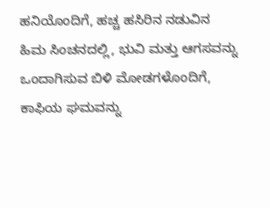ಹನಿಯೊಂದಿಗೆ, ಹಚ್ಚ ಹಸಿರಿನ ನಡುವಿನ ಹಿಮ ಸಿಂಚನದಲ್ಲಿ, ಭುವಿ ಮತ್ತು ಆಗಸವನ್ನು ಒಂದಾಗಿಸುವ ಬಿಳಿ ಮೋಡಗಳೊಂದಿಗೆ, ಕಾಫಿಯ ಘಮವನ್ನು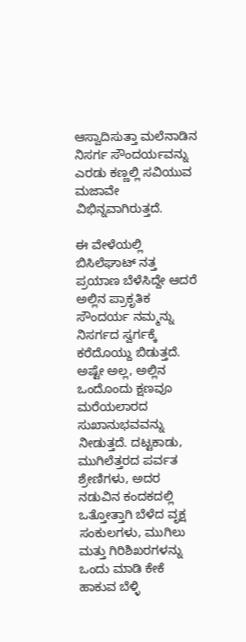ಆಸ್ವಾದಿಸುತ್ತಾ ಮಲೆನಾಡಿನ ನಿಸರ್ಗ ಸೌಂದರ್ಯವನ್ನು ಎರಡು ಕಣ್ಣಲ್ಲಿ ಸವಿಯುವ ಮಜಾವೇ ವಿಭಿನ್ನವಾಗಿರುತ್ತದೆ.

ಈ ವೇಳೆಯಲ್ಲಿ ಬಿಸಿಲೆಘಾಟ್ ನತ್ತ ಪ್ರಯಾಣ ಬೆಳೆಸಿದ್ದೇ ಆದರೆ ಅಲ್ಲಿನ ಪ್ರಾಕೃತಿಕ ಸೌಂದರ್ಯ ನಮ್ಮನ್ನು ನಿಸರ್ಗದ ಸ್ವರ್ಗಕ್ಕೆ ಕರೆದೊಯ್ದು ಬಿಡುತ್ತದೆ. ಅಷ್ಟೇ ಅಲ್ಲ, ಅಲ್ಲಿನ ಒಂದೊಂದು ಕ್ಷಣವೂ ಮರೆಯಲಾರದ ಸುಖಾನುಭವವನ್ನು ನೀಡುತ್ತದೆ. ದಟ್ಟಕಾಡು, ಮುಗಿಲೆತ್ತರದ ಪರ್ವತ ಶ್ರೇಣಿಗಳು, ಅದರ ನಡುವಿನ ಕಂದಕದಲ್ಲಿ ಒತ್ತೋತ್ತಾಗಿ ಬೆಳೆದ ವೃಕ್ಷ ಸಂಕುಲಗಳು, ಮುಗಿಲು ಮತ್ತು ಗಿರಿಶಿಖರಗಳನ್ನು ಒಂದು ಮಾಡಿ ಕೇಕೆ ಹಾಕುವ ಬೆಳ್ಳಿ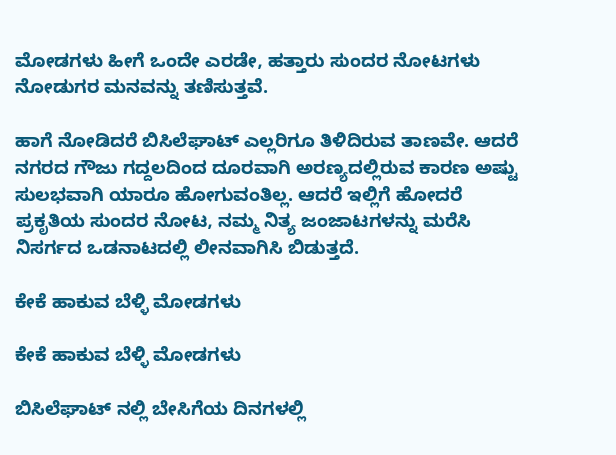ಮೋಡಗಳು ಹೀಗೆ ಒಂದೇ ಎರಡೇ, ಹತ್ತಾರು ಸುಂದರ ನೋಟಗಳು ನೋಡುಗರ ಮನವನ್ನು ತಣಿಸುತ್ತವೆ.

ಹಾಗೆ ನೋಡಿದರೆ ಬಿಸಿಲೆಘಾಟ್ ಎಲ್ಲರಿಗೂ ತಿಳಿದಿರುವ ತಾಣವೇ. ಆದರೆ ನಗರದ ಗೌಜು ಗದ್ದಲದಿಂದ ದೂರವಾಗಿ ಅರಣ್ಯದಲ್ಲಿರುವ ಕಾರಣ ಅಷ್ಟು ಸುಲಭವಾಗಿ ಯಾರೂ ಹೋಗುವಂತಿಲ್ಲ. ಆದರೆ ಇಲ್ಲಿಗೆ ಹೋದರೆ ಪ್ರಕೃತಿಯ ಸುಂದರ ನೋಟ, ನಮ್ಮ ನಿತ್ಯ ಜಂಜಾಟಗಳನ್ನು ಮರೆಸಿ ನಿಸರ್ಗದ ಒಡನಾಟದಲ್ಲಿ ಲೀನವಾಗಿಸಿ ಬಿಡುತ್ತದೆ.

ಕೇಕೆ ಹಾಕುವ ಬೆಳ್ಳಿ ಮೋಡಗಳು

ಕೇಕೆ ಹಾಕುವ ಬೆಳ್ಳಿ ಮೋಡಗಳು

ಬಿಸಿಲೆಘಾಟ್ ನಲ್ಲಿ ಬೇಸಿಗೆಯ ದಿನಗಳಲ್ಲಿ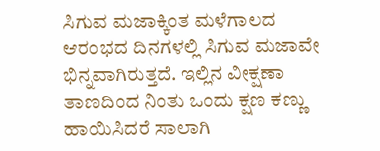ಸಿಗುವ ಮಜಾಕ್ಕಿಂತ ಮಳೆಗಾಲದ ಆರಂಭದ ದಿನಗಳಲ್ಲಿ ಸಿಗುವ ಮಜಾವೇ ಭಿನ್ನವಾಗಿರುತ್ತದೆ. ಇಲ್ಲಿನ ವೀಕ್ಷಣಾ ತಾಣದಿಂದ ನಿಂತು ಒಂದು ಕ್ಷಣ ಕಣ್ಣು ಹಾಯಿಸಿದರೆ ಸಾಲಾಗಿ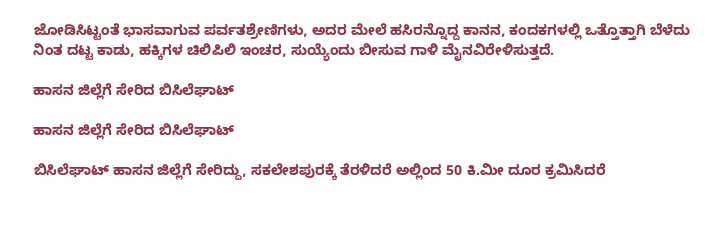ಜೋಡಿಸಿಟ್ಟಂತೆ ಭಾಸವಾಗುವ ಪರ್ವತಶ್ರೇಣಿಗಳು, ಅದರ ಮೇಲೆ ಹಸಿರನ್ನೊದ್ದ ಕಾನನ, ಕಂದಕಗಳಲ್ಲಿ ಒತ್ತೊತ್ತಾಗಿ ಬೆಳೆದು ನಿಂತ ದಟ್ಟ ಕಾಡು, ಹಕ್ಕಿಗಳ ಚಿಲಿಪಿಲಿ ಇಂಚರ, ಸುಯ್ಯೆಂದು ಬೀಸುವ ಗಾಳಿ ಮೈನವಿರೇಳಿಸುತ್ತದೆ.

ಹಾಸನ ಜಿಲ್ಲೆಗೆ ಸೇರಿದ ಬಿಸಿಲೆಘಾಟ್

ಹಾಸನ ಜಿಲ್ಲೆಗೆ ಸೇರಿದ ಬಿಸಿಲೆಘಾಟ್

ಬಿಸಿಲೆಘಾಟ್ ಹಾಸನ ಜಿಲ್ಲೆಗೆ ಸೇರಿದ್ದು, ಸಕಲೇಶಪುರಕ್ಕೆ ತೆರಳಿದರೆ ಅಲ್ಲಿಂದ 50 ಕಿ.ಮೀ ದೂರ ಕ್ರಮಿಸಿದರೆ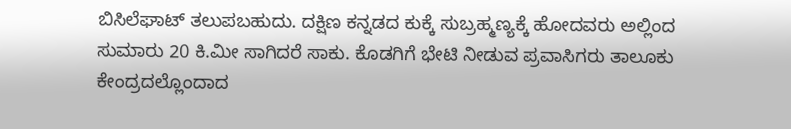ಬಿಸಿಲೆಘಾಟ್ ತಲುಪಬಹುದು. ದಕ್ಷಿಣ ಕನ್ನಡದ ಕುಕ್ಕೆ ಸುಬ್ರಹ್ಮಣ್ಯಕ್ಕೆ ಹೋದವರು ಅಲ್ಲಿಂದ ಸುಮಾರು 20 ಕಿ.ಮೀ ಸಾಗಿದರೆ ಸಾಕು. ಕೊಡಗಿಗೆ ಭೇಟಿ ನೀಡುವ ಪ್ರವಾಸಿಗರು ತಾಲೂಕು ಕೇಂದ್ರದಲ್ಲೊಂದಾದ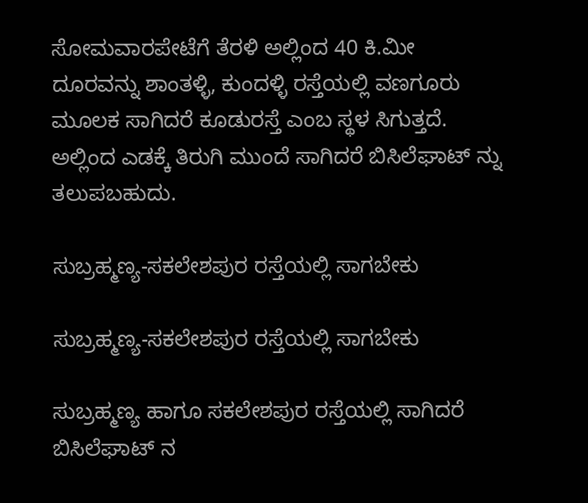ಸೋಮವಾರಪೇಟೆಗೆ ತೆರಳಿ ಅಲ್ಲಿಂದ 40 ಕಿ.ಮೀ ದೂರವನ್ನು ಶಾಂತಳ್ಳಿ, ಕುಂದಳ್ಳಿ ರಸ್ತೆಯಲ್ಲಿ ವಣಗೂರು ಮೂಲಕ ಸಾಗಿದರೆ ಕೂಡುರಸ್ತೆ ಎಂಬ ಸ್ಥಳ ಸಿಗುತ್ತದೆ. ಅಲ್ಲಿಂದ ಎಡಕ್ಕೆ ತಿರುಗಿ ಮುಂದೆ ಸಾಗಿದರೆ ಬಿಸಿಲೆಘಾಟ್ ನ್ನು ತಲುಪಬಹುದು.

ಸುಬ್ರಹ್ಮಣ್ಯ-ಸಕಲೇಶಪುರ ರಸ್ತೆಯಲ್ಲಿ ಸಾಗಬೇಕು

ಸುಬ್ರಹ್ಮಣ್ಯ-ಸಕಲೇಶಪುರ ರಸ್ತೆಯಲ್ಲಿ ಸಾಗಬೇಕು

ಸುಬ್ರಹ್ಮಣ್ಯ ಹಾಗೂ ಸಕಲೇಶಪುರ ರಸ್ತೆಯಲ್ಲಿ ಸಾಗಿದರೆ ಬಿಸಿಲೆಘಾಟ್ ನ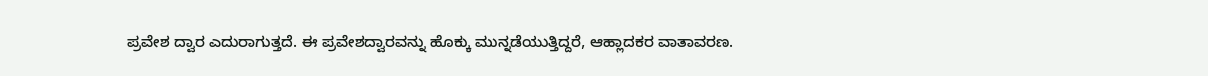ಪ್ರವೇಶ ದ್ವಾರ ಎದುರಾಗುತ್ತದೆ. ಈ ಪ್ರವೇಶದ್ವಾರವನ್ನು ಹೊಕ್ಕು ಮುನ್ನಡೆಯುತ್ತಿದ್ದರೆ, ಆಹ್ಲಾದಕರ ವಾತಾವರಣ.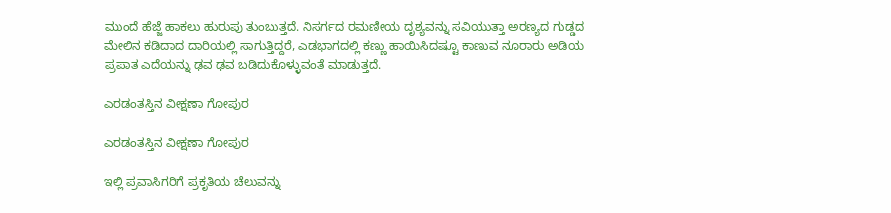ಮುಂದೆ ಹೆಜ್ಜೆ ಹಾಕಲು ಹುರುಪು ತುಂಬುತ್ತದೆ. ನಿಸರ್ಗದ ರಮಣೀಯ ದೃಶ್ಯವನ್ನು ಸವಿಯುತ್ತಾ ಅರಣ್ಯದ ಗುಡ್ಡದ ಮೇಲಿನ ಕಡಿದಾದ ದಾರಿಯಲ್ಲಿ ಸಾಗುತ್ತಿದ್ದರೆ, ಎಡಭಾಗದಲ್ಲಿ ಕಣ್ಣು ಹಾಯಿಸಿದಷ್ಟೂ ಕಾಣುವ ನೂರಾರು ಅಡಿಯ ಪ್ರಪಾತ ಎದೆಯನ್ನು ಢವ ಢವ ಬಡಿದುಕೊಳ್ಳುವಂತೆ ಮಾಡುತ್ತದೆ.

ಎರಡಂತಸ್ತಿನ ವೀಕ್ಷಣಾ ಗೋಪುರ

ಎರಡಂತಸ್ತಿನ ವೀಕ್ಷಣಾ ಗೋಪುರ

ಇಲ್ಲಿ ಪ್ರವಾಸಿಗರಿಗೆ ಪ್ರಕೃತಿಯ ಚೆಲುವನ್ನು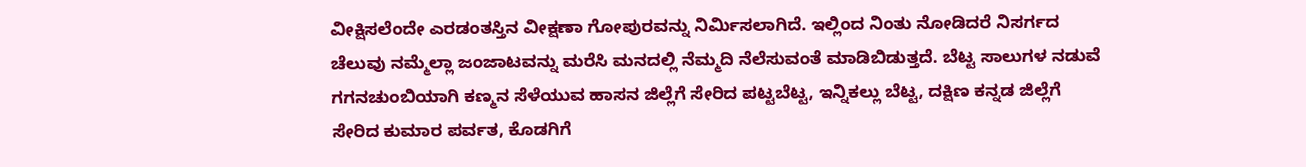ವೀಕ್ಷಿಸಲೆಂದೇ ಎರಡಂತಸ್ತಿನ ವೀಕ್ಷಣಾ ಗೋಪುರವನ್ನು ನಿರ್ಮಿಸಲಾಗಿದೆ. ಇಲ್ಲಿಂದ ನಿಂತು ನೋಡಿದರೆ ನಿಸರ್ಗದ ಚೆಲುವು ನಮ್ಮೆಲ್ಲಾ ಜಂಜಾಟವನ್ನು ಮರೆಸಿ ಮನದಲ್ಲಿ ನೆಮ್ಮದಿ ನೆಲೆಸುವಂತೆ ಮಾಡಿಬಿಡುತ್ತದೆ. ಬೆಟ್ಟ ಸಾಲುಗಳ ನಡುವೆ ಗಗನಚುಂಬಿಯಾಗಿ ಕಣ್ಮನ ಸೆಳೆಯುವ ಹಾಸನ ಜಿಲ್ಲೆಗೆ ಸೇರಿದ ಪಟ್ಟಬೆಟ್ಟ, ಇನ್ನಿಕಲ್ಲು ಬೆಟ್ಟ, ದಕ್ಷಿಣ ಕನ್ನಡ ಜಿಲ್ಲೆಗೆ ಸೇರಿದ ಕುಮಾರ ಪರ್ವತ, ಕೊಡಗಿಗೆ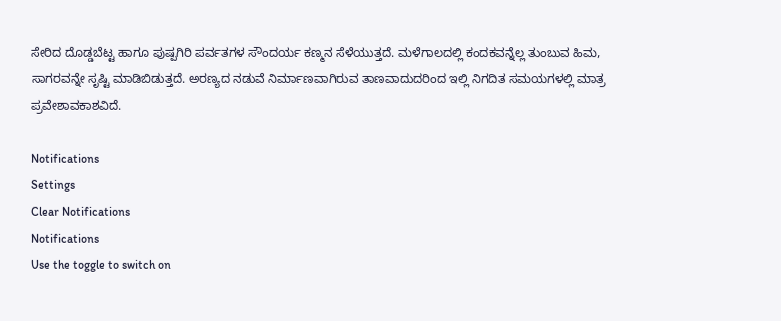ಸೇರಿದ ದೊಡ್ಡಬೆಟ್ಟ ಹಾಗೂ ಪುಷ್ಪಗಿರಿ ಪರ್ವತಗಳ ಸೌಂದರ್ಯ ಕಣ್ಮನ ಸೆಳೆಯುತ್ತದೆ. ಮಳೆಗಾಲದಲ್ಲಿ ಕಂದಕವನ್ನೆಲ್ಲ ತುಂಬುವ ಹಿಮ, ಸಾಗರವನ್ನೇ ಸೃಷ್ಟಿ ಮಾಡಿಬಿಡುತ್ತದೆ. ಅರಣ್ಯದ ನಡುವೆ ನಿರ್ಮಾಣವಾಗಿರುವ ತಾಣವಾದುದರಿಂದ ಇಲ್ಲಿ ನಿಗದಿತ ಸಮಯಗಳಲ್ಲಿ ಮಾತ್ರ ಪ್ರವೇಶಾವಕಾಶವಿದೆ.

Notifications
Settings
Clear Notifications
Notifications
Use the toggle to switch on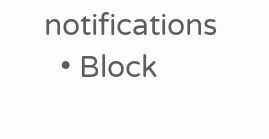notifications
  • Block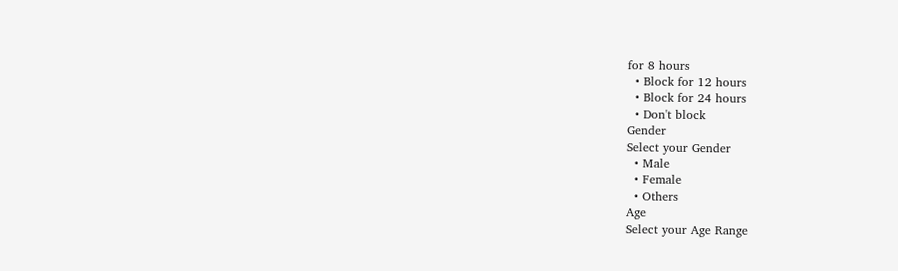for 8 hours
  • Block for 12 hours
  • Block for 24 hours
  • Don't block
Gender
Select your Gender
  • Male
  • Female
  • Others
Age
Select your Age Range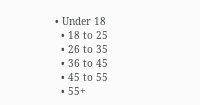• Under 18
  • 18 to 25
  • 26 to 35
  • 36 to 45
  • 45 to 55
  • 55+